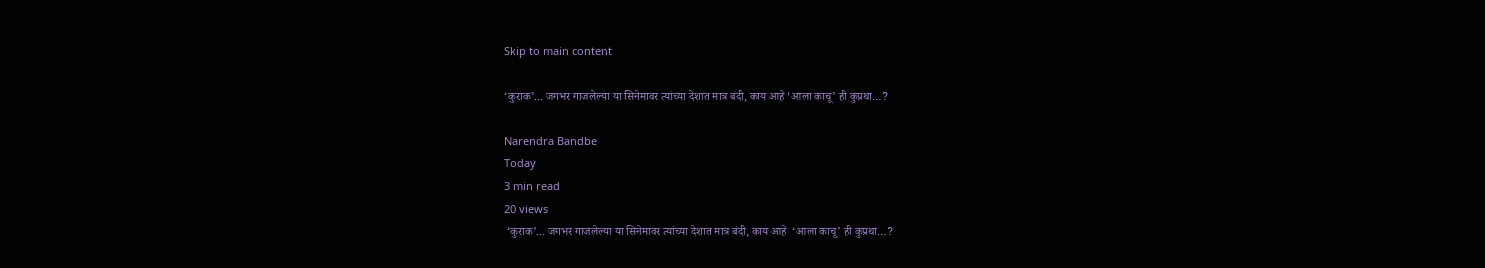Skip to main content

‘कुराक’... जगभर गाजलेल्या या सिनेमावर त्यांच्या देशात मात्र बंदी, काय आहे ‘आला काचू’ ही कुप्रथा…?

Narendra Bandbe
Today
3 min read
20 views
 ‘कुराक’... जगभर गाजलेल्या या सिनेमावर त्यांच्या देशात मात्र बंदी, काय आहे  ‘आला काचू’ ही कुप्रथा…?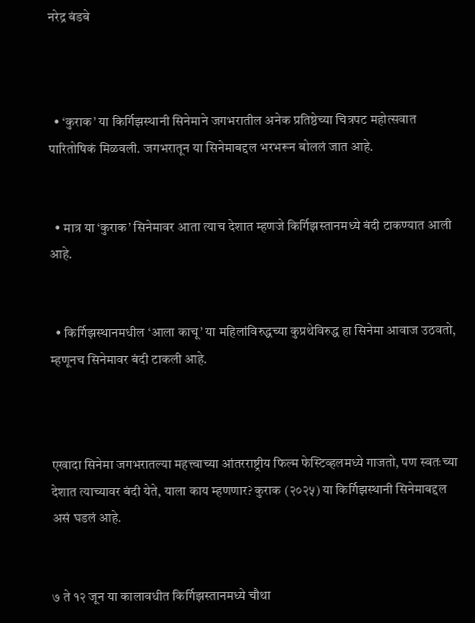नरेद्र बंडबे



  • ‘कुराक’ या किर्गिझस्थानी सिनेमाने जगभरातील अनेक प्रतिष्ठेच्या चित्रपट महोत्सवात पारितोषिकं मिळवली. जगभरातून या सिनेमाबद्दल भरभरून बोललं जात आहे.


  • मात्र या ‘कुराक’ सिनेमावर आता त्याच देशात म्हणजे किर्गिझस्तानमध्ये बंदी टाकण्यात आली आहे.


  • किर्गिझस्थानमधील ‘आला काचू’ या महिलांविरुद्धच्या कुप्रथेविरुद्ध हा सिनेमा आवाज उठवतो, म्हणूनच सिनेमावर बंदी टाकली आहे.



एखादा सिनेमा जगभरातल्या महत्त्वाच्या आंतरराष्ट्रीय फिल्म फेस्टिव्हलमध्‍ये गाजतो, पण स्वतःच्या देशात त्याच्यावर बंदी येते, याला काय म्हणणार? कुराक (२०२५) या किर्गिझस्थानी सिनेमाबद्दल असं घडलं आहे.


७ ते १२ जून या कालावधीत किर्गिझस्तानमध्ये चौथा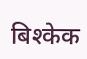बिश्केक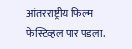आंतरराष्ट्रीय फिल्म फेस्टिव्हल पार पडला.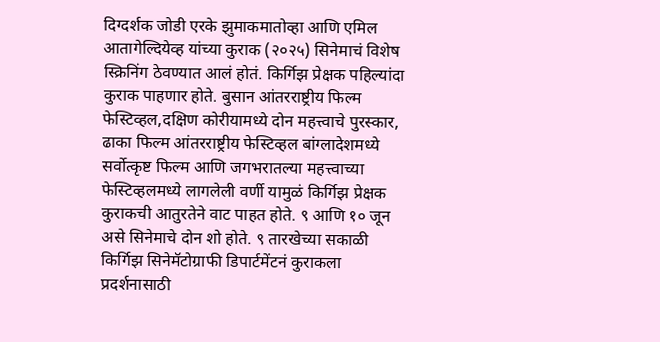दिग्दर्शक जोडी एरके झुमाकमातोव्हा आणि एमिल आतागेल्दियेव्ह यांच्या कुराक (२०२५) सिनेमाचं विशेष स्क्रिनिंग ठेवण्यात आलं होतं. किर्गिझ प्रेक्षक पहिल्यांदा कुराक पाहणार होते. बुसान आंतरराष्ट्रीय फिल्म फेस्टिव्हल,दक्षिण कोरीयामध्ये दोन महत्त्वाचे पुरस्‍कार, ढाका फिल्म आंतरराष्ट्रीय फेस्टिव्हल बांग्लादेशमध्ये सर्वोत्कृष्ट फिल्म आणि जगभरातल्या महत्त्वाच्या फेस्टिव्हलमध्ये लागलेली वर्णी यामुळं किर्गिझ प्रेक्षक कुराकची आतुरतेने वाट पाहत होते. ९ आणि १० जून असे सिनेमाचे दोन शो होते. ९ तारखेच्या सकाळी किर्गिझ सिनेमॅटोग्राफी डिपार्टमेंटनं कुराकला प्रदर्शनासाठी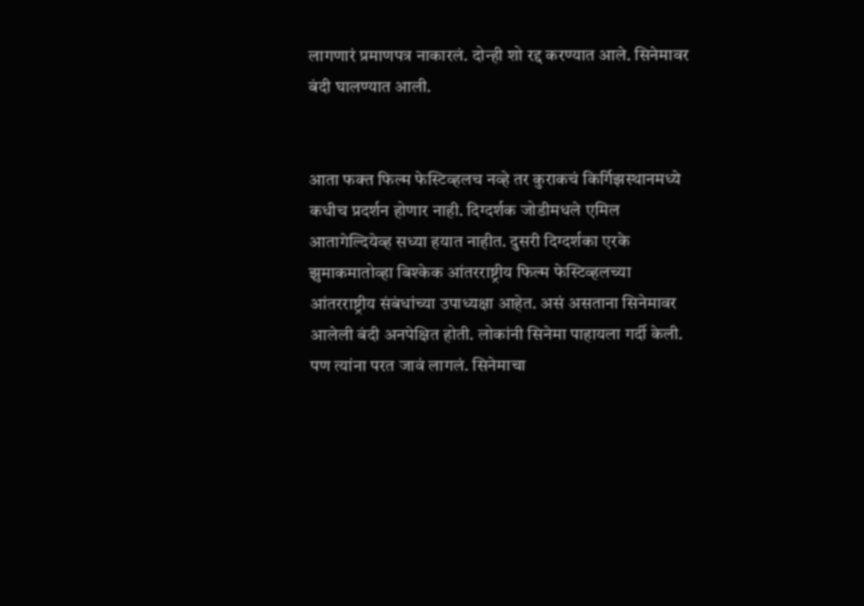लागणारं प्रमाणपत्र नाकारलं. दोन्ही शो रद्द करण्यात आले. सिनेमावर बंदी घालण्यात आली.


आता फक्त फिल्म फेस्टिव्हलच नव्हे तर कुराकचं किर्गिझस्थानमध्ये कधीच प्रदर्शन होणार नाही. दिग्दर्शक जोडीमधले एमिल आतागेल्दियेव्ह सध्या हयात नाहीत. दुसरी दिग्दर्शका एरके झुमाकमातोव्हा बिश्केक आंतरराष्ट्रीय फिल्म फेस्टिव्हलच्या आंतरराष्ट्रीय संबंधांच्या उपाध्यक्षा आहेत. असं असताना सिनेमावर आलेली बंदी अनपेक्षित होती. लोकांनी सिनेमा पाहायला गर्दी केली. पण त्यांना परत जावं लागलं. सिनेमाचा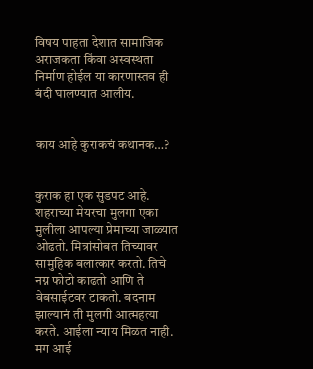विषय पाहता देशात सामाजिक अराजकता किंवा अस्वस्थता निर्माण होईल या कारणास्तव ही बंदी घालण्यात आलीय.


काय आहे कुराकचं कथानक…?


कुराक हा एक सुडपट आहे. शहराच्या मेयरचा मुलगा एका मुलीला आपल्या प्रेमाच्या जाळ्यात ओढतो. मित्रांसोबत तिच्यावर सामुहिक बलात्कार करतो. तिचे नग्न फोटो काढतो आणि ते वेबसाईटवर टाकतो. बदनाम झाल्यानं ती मुलगी आत्महत्या करते. आईला न्याय मिळत नाही. मग आई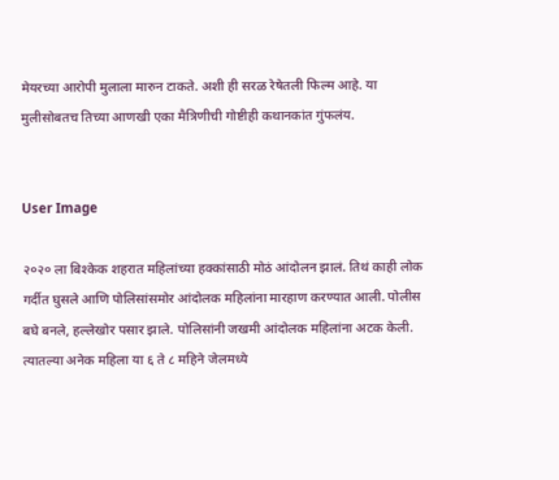मेयरच्या आरोपी मुलाला मारुन टाकते. अशी ही सरळ रेषेतली फिल्म आहे. या मुलीसोबतच तिच्या आणखी एका मैत्रिणीची गोष्टीही कथानकांत गुंफलंय.


User Image

२०२० ला बिश्केक शहरात महिलांच्या हक्कांसाठी मोठं आंदोलन झालं. तिथं काही लोक गर्दीत घुसले आणि पोलिसांसमोर आंदोलक महिलांना मारहाण करण्यात आली. पोलीस बघे बनले, हल्लेखोर पसार झाले. पोलिसांनी जखमी आंदोलक महिलांना अटक केली. त्यातल्या अनेक महिला या ६ ते ८ महिने जेलमध्ये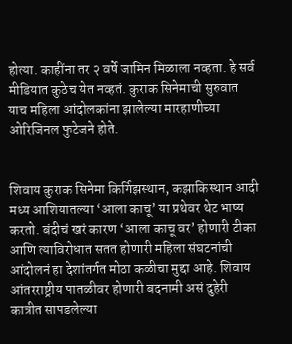होत्या. काहींना तर २ वर्षे जामिन मिळाला नव्हता. हे सर्व मीडियात कुठेच येत नव्हतं. कुराक सिनेमाची सुरुवात याच महिला आंदोलकांना झालेल्या मारहाणीच्या ओरिजिनल फुटेजने होते.


शिवाय कुराक सिनेमा किर्गिझस्थान, कझाकिस्थान आदी मध्य आशियातल्या ‘आला काचू’ या प्रथेवर थेट भाष्य करतो. बंदीचं खरं कारण ‘आला काचू वर’ होणारी टीका आणि त्याविरोधात सतत होणारी महिला संघटनांची आंदोलनं हा देशांतर्गत मोठा कळीचा मुद्दा आहे. शिवाय आंतरराष्ट्रीय पातळीवर होणारी बदनामी असं दुहेरी कात्रीत सापडलेल्या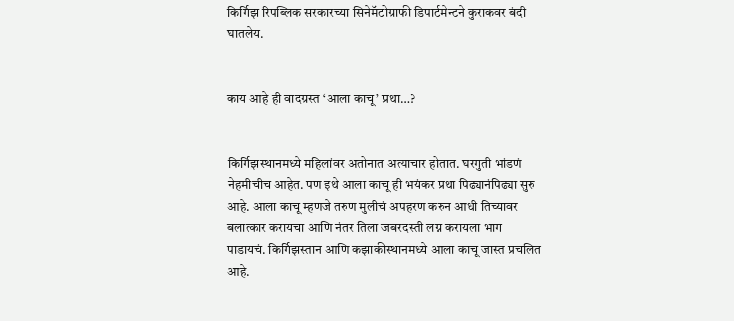किर्गिझ रिपब्लिक सरकारच्या सिनेमॅटोग्राफी डिपार्टमेन्टने कुराकवर बंदी घातलेय.


काय आहे ही वादग्रस्त ‘आला काचू’ प्रथा…?


किर्गिझस्थानमध्ये महिलांवर अतोनात अत्याचार होतात. घरगुती भांडणं नेहमीचीच आहेत. पण इथे आला काचू ही भयंकर प्रथा पिढ्यानंपिढ्या सुरु आहे. आला काचू म्हणजे तरुण मुलीचं अपहरण करुन आधी तिच्यावर बलात्कार करायचा आणि नंतर तिला जबरदस्ती लग्न करायला भाग पाडायचं. किर्गिझस्तान आणि कझाकीस्थानमध्ये आला काचू जास्त प्रचलित आहे.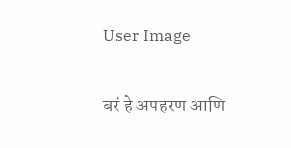User Image

बरं हे अपहरण आणि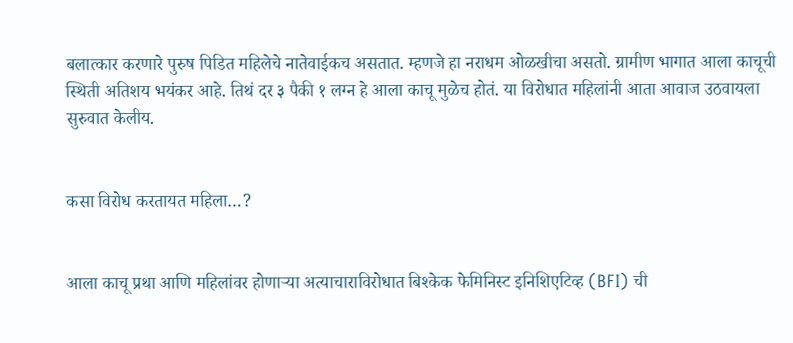बलात्कार करणारे पुरुष पिडित महिलेचे नातेवाईकच असतात. म्हणजे हा नराधम ओळखीचा असतो. ग्रामीण भागात आला काचूची स्थिती अतिशय भयंकर आहे. तिथं दर ३ पैकी १ लग्न हे आला काचू मुळेच होतं. या विरोधात महिलांनी आता आवाज उठवायला सुरुवात केलीय.


कसा विरोध करतायत महिला…?


आला काचू प्रथा आणि महिलांवर होणाऱ्या अत्याचाराविरोधात बिश्केक फेमिनिस्ट इनिशिएटिव्ह (BFI) ची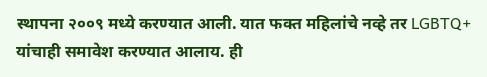स्थापना २००९ मध्ये करण्यात आली. यात फक्त महिलांचे नव्हे तर LGBTQ+ यांचाही समावेश करण्यात आलाय. ही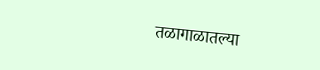तळागाळातल्या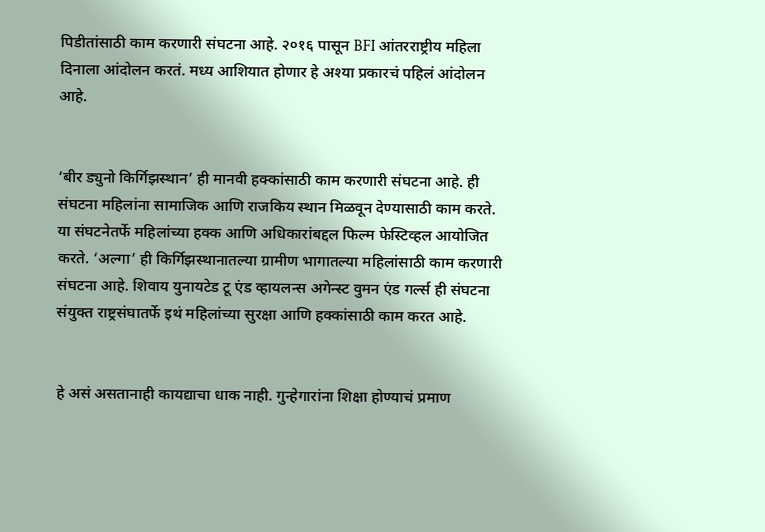पिडीतांसाठी काम करणारी संघटना आहे. २०१६ पासून BFI आंतरराष्ट्रीय महिला दिनाला आंदोलन करतं. मध्य आशियात होणार हे अश्या प्रकारचं पहिलं आंदोलन आहे.


‘बीर ड्युनो किर्गिझस्थान’ ही मानवी हक्कांसाठी काम करणारी संघटना आहे. ही संघटना महिलांना सामाजिक आणि राजकिय स्थान मिळवून देण्यासाठी काम करते. या संघटनेतर्फे महिलांच्या हक्क आणि अधिकारांबद्दल फिल्म फेस्टिव्हल आयोजित करते. ‘अल्गा’ ही किर्गिझस्थानातल्या ग्रामीण भागातल्या महिलांसाठी काम करणारी संघटना आहे. शिवाय युनायटेड टू एंड व्हायलन्स अगेन्स्ट वुमन एंड गर्ल्स ही संघटना संयुक्त राष्ट्रसंघातर्फे इथं महिलांच्या सुरक्षा आणि हक्कांसाठी काम करत आहे.


हे असं असतानाही कायद्याचा धाक नाही. गुन्हेगारांना शिक्षा होण्याचं प्रमाण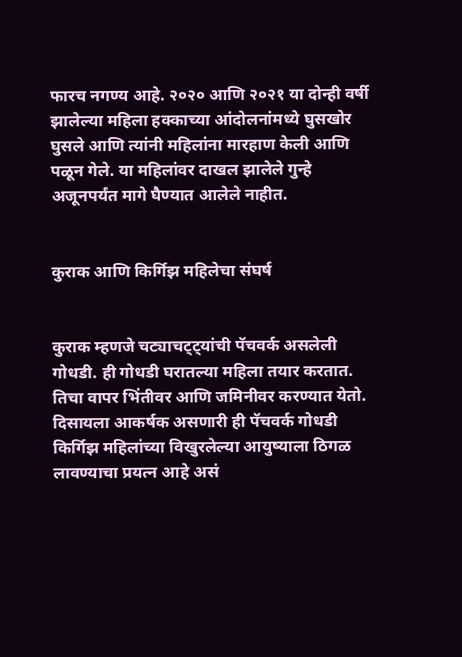फारच नगण्य आहे. २०२० आणि २०२१ या दोन्ही वर्षी झालेल्या महिला हक्काच्या आंदोलनांमध्ये घुसखोर घुसले आणि त्यांनी महिलांना मारहाण केली आणि पळून गेले. या महिलांवर दाखल झालेले गुन्हे अजूनपर्यंत मागे घैण्यात आलेले नाहीत.


कुराक आणि किर्गिझ महिलेचा संघर्ष


कुराक म्हणजे चट्याचट्ट्यांची पॅचवर्क असलेली गोधडी. ही गोधडी घरातल्या महिला तयार करतात. तिचा वापर भिंतीवर आणि जमिनीवर करण्यात येतो. दिसायला आकर्षक असणारी ही पॅचवर्क गोधडी किर्गिझ महिलांच्या विखुरलेल्या आयुष्याला ठिगळ लावण्याचा प्रयत्न आहे असं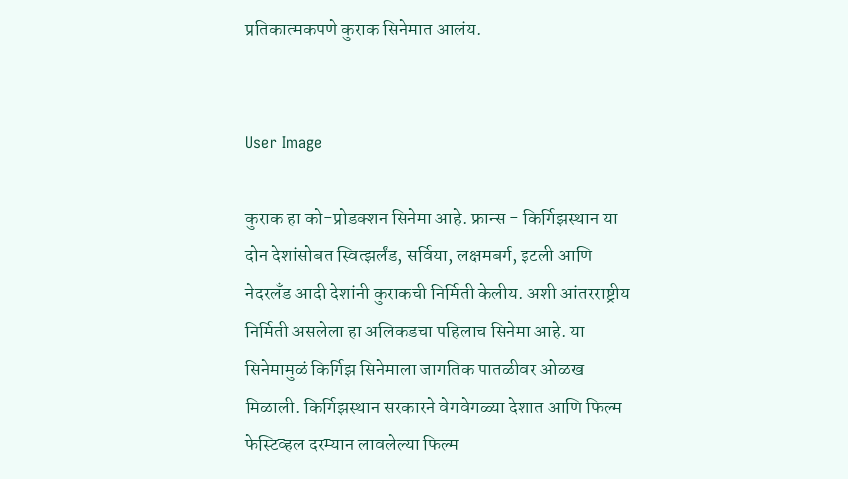प्रतिकात्मकपणे कुराक सिनेमात आलंय.


User Image

कुराक हा को-प्रोडक्शन सिनेमा आहे. फ्रान्स - किर्गिझस्थान या दोन देशांसोबत स्वित्झर्लंड, सर्विया, लक्षमबर्ग, इटली आणि नेदरलँड आदी देशांनी कुराकची निर्मिती केलीय. अशी आंतरराष्ट्रीय निर्मिती असलेला हा अलिकडचा पहिलाच सिनेमा आहे. या सिनेमामुळं किर्गिझ सिनेमाला जागतिक पातळीवर ओळख मिळाली. किर्गिझस्थान सरकारने वेगवेगळ्या देशात आणि फिल्म फेस्टिव्हल दरम्यान लावलेल्या फिल्म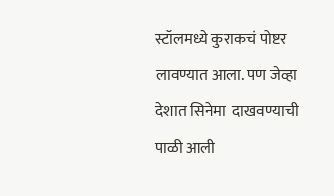स्टॉलमध्ये कुराकचं पोष्टर लावण्यात आला. पण जेव्हा देशात सिनेमा  दाखवण्याची पाळी आली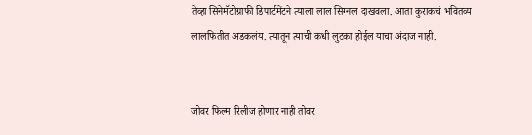तेव्हा सिनेमॅटोग्राफी डिपार्टमेंटने त्याला लाल सिग्नल दाखवला. आता कुराकचं भवितव्य लालफितीत अडकलंय. त्यातून त्याची कधी लुटका होईल याचा अंदाज नाही.


जोवर फिल्म रिलीज होणार नाही तोवर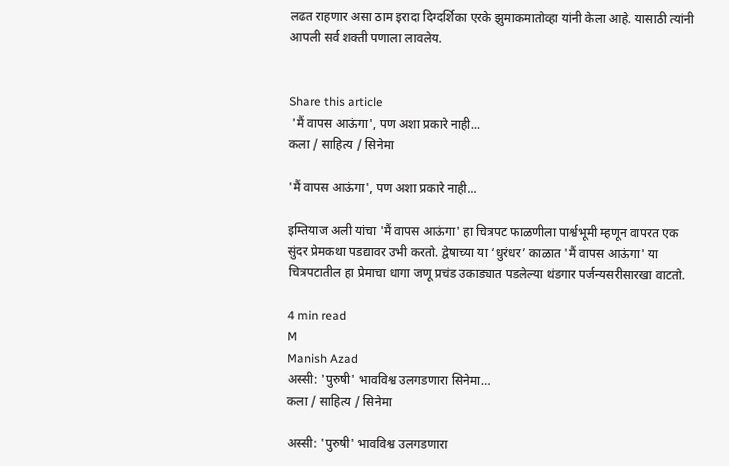लढत राहणार असा ठाम इरादा दिग्दर्शिका एरके झुमाकमातोव्हा यांनी केला आहे. यासाठी त्यांनी आपली सर्व शक्ती पणाला लावलेय.


Share this article
 'मैं वापस आऊंगा', पण अशा प्रकारे नाही...
कला / साहित्य / सिनेमा

'मैं वापस आऊंगा', पण अशा प्रकारे नाही...

इम्तियाज अली यांचा 'मैं वापस आऊंगा' हा चित्रपट फाळणीला पार्श्वभूमी म्हणून वापरत एक सुंदर प्रेमकथा पडद्यावर उभी करतो. द्वेषाच्या या ‘धुरंधर’ काळात 'मैं वापस आऊंगा' या चित्रपटातील हा प्रेमाचा धागा जणू प्रचंड उकाड्यात पडलेल्या थंडगार पर्जन्यसरीसारखा वाटतो.

4 min read
M
Manish Azad
अस्सी: 'पुरुषी' भावविश्व उलगडणारा सिनेमा…
कला / साहित्य / सिनेमा

अस्सी: 'पुरुषी' भावविश्व उलगडणारा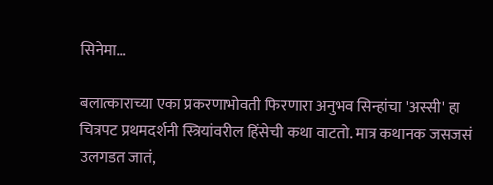सिनेमा…

बलात्काराच्या एका प्रकरणाभोवती फिरणारा अनुभव सिन्हांचा 'अस्सी' हा चित्रपट प्रथमदर्शनी स्त्रियांवरील हिंसेची कथा वाटतो. मात्र कथानक जसजसं उलगडत जातं,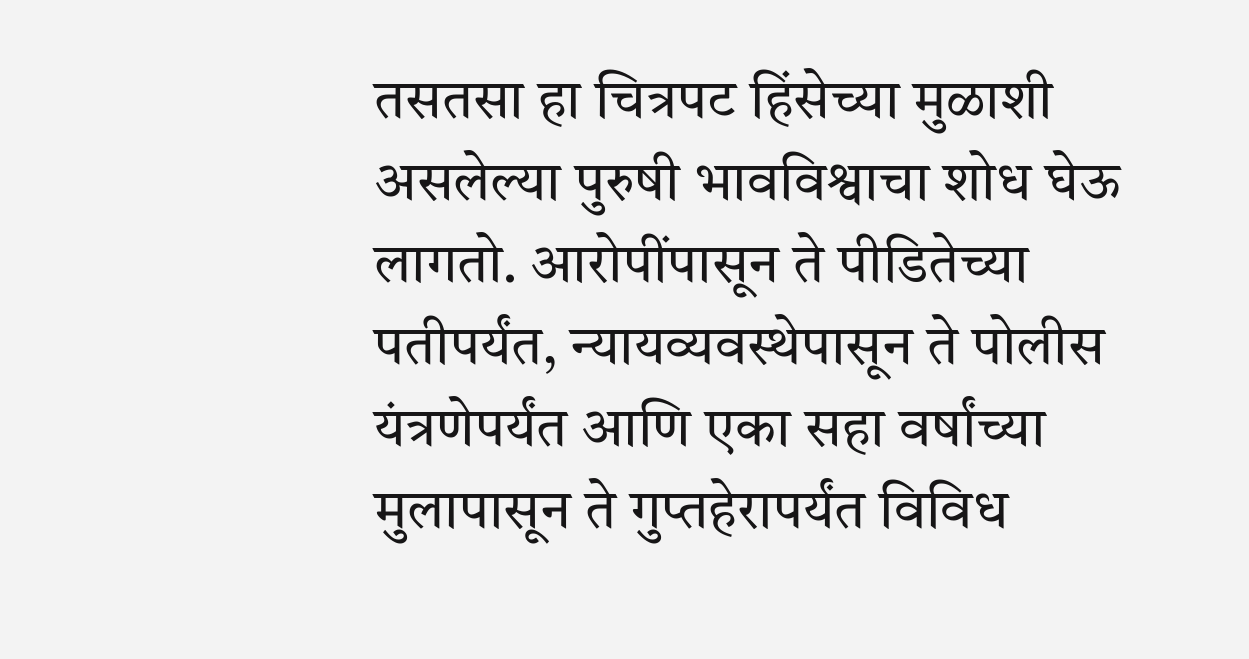तसतसा हा चित्रपट हिंसेच्या मुळाशी असलेल्या पुरुषी भावविश्वाचा शोध घेऊ लागतो. आरोपींपासून ते पीडितेच्या पतीपर्यंत, न्यायव्यवस्थेपासून ते पोलीस यंत्रणेपर्यंत आणि एका सहा वर्षांच्या मुलापासून ते गुप्तहेरापर्यंत विविध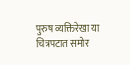पुरुष व्यक्तिरेखा या चित्रपटात समोर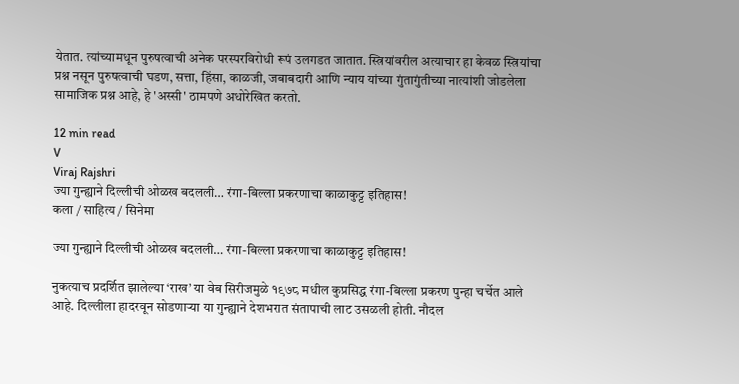येतात. त्यांच्यामधून पुरुषत्वाची अनेक परस्परविरोधी रूपं उलगडत जातात. स्त्रियांवरील अत्याचार हा केवळ स्त्रियांचा प्रश्न नसून पुरुषत्वाची घडण, सत्ता, हिंसा, काळजी, जबाबदारी आणि न्याय यांच्या गुंतागुंतीच्या नात्यांशी जोडलेला सामाजिक प्रश्न आहे, हे 'अस्सी' ठामपणे अधोरेखित करतो.

12 min read
V
Viraj Rajshri
ज्या गुन्ह्याने दिल्लीची ओळख बदलली… रंगा-बिल्ला प्रकरणाचा काळाकुट्ट इतिहास!
कला / साहित्य / सिनेमा

ज्या गुन्ह्याने दिल्लीची ओळख बदलली… रंगा-बिल्ला प्रकरणाचा काळाकुट्ट इतिहास!

नुकत्याच प्रदर्शित झालेल्या ‘राख’ या वेब सिरीजमुळे १९७८ मधील कुप्रसिद्ध रंगा-बिल्ला प्रकरण पुन्हा चर्चेत आले आहे. दिल्लीला हादरवून सोडणाऱ्या या गुन्ह्याने देशभरात संतापाची लाट उसळली होती. नौदल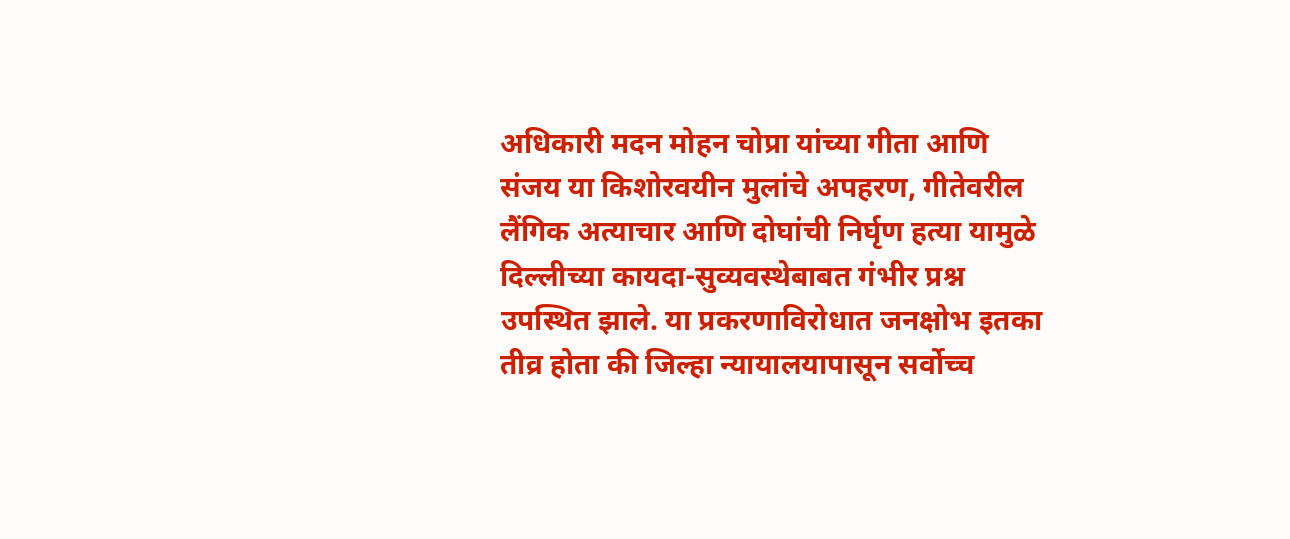अधिकारी मदन मोहन चोप्रा यांच्या गीता आणि संजय या किशोरवयीन मुलांचे अपहरण, गीतेवरील लैंगिक अत्याचार आणि दोघांची निर्घृण हत्या यामुळे दिल्लीच्या कायदा-सुव्यवस्थेबाबत गंभीर प्रश्न उपस्थित झाले. या प्रकरणाविरोधात जनक्षोभ इतका तीव्र होता की जिल्हा न्यायालयापासून सर्वोच्च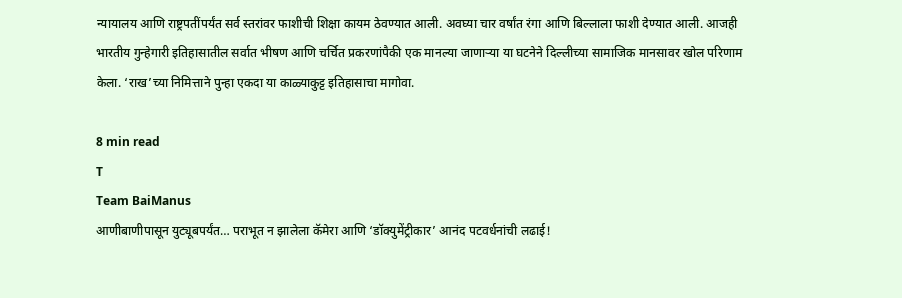न्यायालय आणि राष्ट्रपतींपर्यंत सर्व स्तरांवर फाशीची शिक्षा कायम ठेवण्यात आली. अवघ्या चार वर्षांत रंगा आणि बिल्लाला फाशी देण्यात आली. आजही भारतीय गुन्हेगारी इतिहासातील सर्वात भीषण आणि चर्चित प्रकरणांपैकी एक मानल्या जाणाऱ्या या घटनेने दिल्लीच्या सामाजिक मानसावर खोल परिणाम केला. ‘राख’च्या निमित्ताने पुन्हा एकदा या काळ्याकुट्ट इतिहासाचा मागोवा.

8 min read
T
Team BaiManus
आणीबाणीपासून युट्यूबपर्यंत… पराभूत न झालेला कॅमेरा आणि ‘डॉक्युमेंट्रीकार’ आनंद पटवर्धनांची लढाई!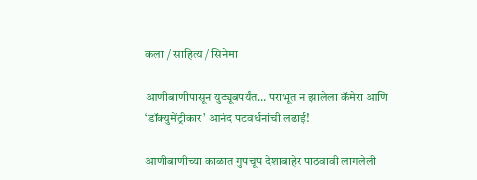कला / साहित्य / सिनेमा

आणीबाणीपासून युट्यूबपर्यंत… पराभूत न झालेला कॅमेरा आणि ‘डॉक्युमेंट्रीकार’ आनंद पटवर्धनांची लढाई!

आणीबाणीच्या काळात गुपचूप देशाबाहेर पाठवावी लागलेली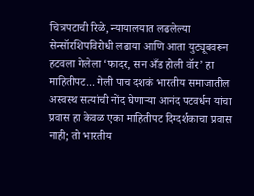चित्रपटाची रिळे, न्यायालयात लढलेल्या सेन्सॉरशिपविरोधी लढाया आणि आता युट्यूबवरून हटवला गेलेला ‘फादर, सन अँड होली वॉर’ हा माहितीपट... गेली पाच दशकं भारतीय समाजातील अस्वस्थ सत्यांची नोंद घेणाऱ्या आनंद पटवर्धन यांचा प्रवास हा केवळ एका माहितीपट दिग्दर्शकाचा प्रवास नाही; तो भारतीय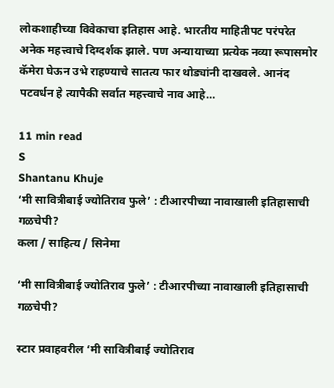लोकशाहीच्या विवेकाचा इतिहास आहे. भारतीय माहितीपट परंपरेत अनेक महत्त्वाचे दिग्दर्शक झाले. पण अन्यायाच्या प्रत्येक नव्या रूपासमोर कॅमेरा घेऊन उभे राहण्याचे सातत्य फार थोड्यांनी दाखवले. आनंद पटवर्धन हे त्यापैकी सर्वात महत्त्वाचे नाव आहे…

11 min read
S
Shantanu Khuje
‘मी सावित्रीबाई ज्योतिराव फुले’ : टीआरपीच्या नावाखाली इतिहासाची गळचेपी?
कला / साहित्य / सिनेमा

‘मी सावित्रीबाई ज्योतिराव फुले’ : टीआरपीच्या नावाखाली इतिहासाची गळचेपी?

स्टार प्रवाहवरील ‘मी सावित्रीबाई ज्योतिराव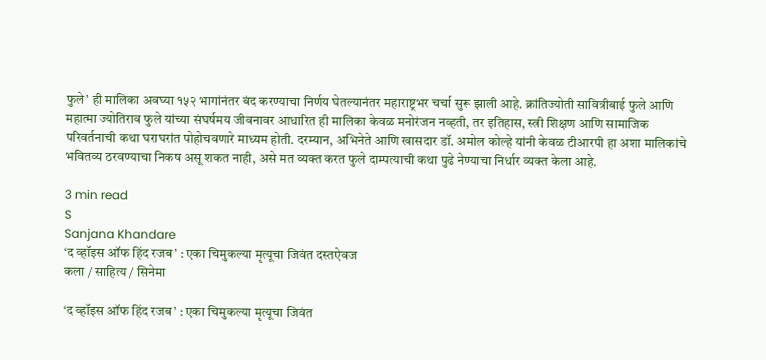फुले’ ही मालिका अवघ्या १५२ भागांनंतर बंद करण्याचा निर्णय घेतल्यानंतर महाराष्ट्रभर चर्चा सुरू झाली आहे. क्रांतिज्योती सावित्रीबाई फुले आणि महात्मा ज्योतिराव फुले यांच्या संघर्षमय जीवनावर आधारित ही मालिका केवळ मनोरंजन नव्हती, तर इतिहास, स्त्री शिक्षण आणि सामाजिक परिवर्तनाची कथा घराघरांत पोहोचवणारे माध्यम होती. दरम्यान, अभिनेते आणि खासदार डॉ. अमोल कोल्हे यांनी केवळ टीआरपी हा अशा मालिकांचे भवितव्य ठरवण्याचा निकष असू शकत नाही, असे मत व्यक्त करत फुले दाम्पत्याची कथा पुढे नेण्याचा निर्धार व्यक्त केला आहे.

3 min read
S
Sanjana Khandare
‘द व्हॉइस ऑफ हिंद रजब’ : एका चिमुकल्या मृत्यूचा जिवंत दस्तऐवज
कला / साहित्य / सिनेमा

‘द व्हॉइस ऑफ हिंद रजब’ : एका चिमुकल्या मृत्यूचा जिवंत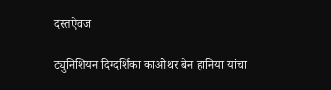दस्तऐवज

ट्युनिशियन दिग्दर्शिका काओथर बेन हानिया यांचा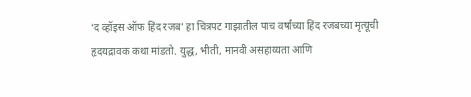‘द व्हॉइस ऑफ हिंद रजब’ हा चित्रपट गाझातील पाच वर्षांच्या हिंद रजबच्या मृत्यूची हृदयद्रावक कथा मांडतो. युद्ध, भीती, मानवी असहाय्यता आणि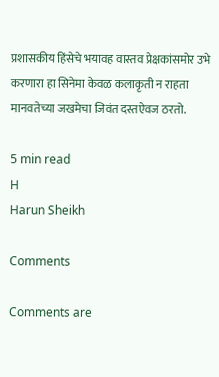प्रशासकीय हिंसेचे भयावह वास्तव प्रेक्षकांसमोर उभे करणारा हा सिनेमा केवळ कलाकृती न राहता मानवतेच्या जखमेचा जिवंत दस्तऐवज ठरतो.

5 min read
H
Harun Sheikh

Comments

Comments are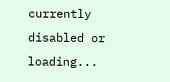currently disabled or loading...